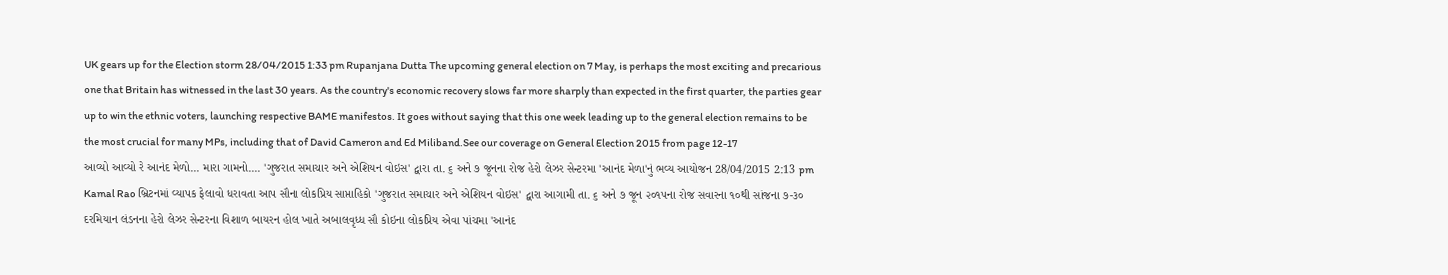UK gears up for the Election storm 28/04/2015 1:33 pm Rupanjana Dutta The upcoming general election on 7 May, is perhaps the most exciting and precarious one that Britain has witnessed in the last 30 years. As the country's economic recovery slows far more sharply than expected in the first quarter, the parties gear up to win the ethnic voters, launching respective BAME manifestos. It goes without saying that this one week leading up to the general election remains to be the most crucial for many MPs, including that of David Cameron and Ed Miliband.See our coverage on General Election 2015 from page 12-17
આવ્યો આવ્યો રે આનંદ મેળો... મારા ગામનો.... 'ગુજરાત સમાચાર અને એશિયન વોઇસ' દ્વારા તા. ૬ અને ૭ જૂનના રોજ હેરો લેઝર સેન્ટરમા 'આનંદ મેળા'નું ભવ્ય આયોજન 28/04/2015 2:13 pm Kamal Rao બ્રિટનમાં વ્યાપક ફેલાવો ધરાવતા આપ સૌના લોકપ્રિય સાપ્તાહિકો 'ગુજરાત સમાચાર અને એશિયન વોઇસ' દ્વારા આગામી તા. ૬ અને ૭ જૂન ૨૦૧૫ના રોજ સવારના ૧૦થી સાંજના ૭-૩૦ દરમિયાન લંડનના હેરો લેઝર સેન્ટરના વિશાળ બાયરન હોલ ખાતે અબાલવૃધ્ધ સૌ કોઇના લોકપ્રિય એવા પાંચમા 'આનંદ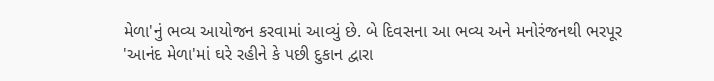મેળા'નું ભવ્ય આયોજન કરવામાં આવ્યું છે. બે દિવસના આ ભવ્ય અને મનોરંજનથી ભરપૂર 'આનંદ મેળા'માં ઘરે રહીને કે પછી દુકાન દ્વારા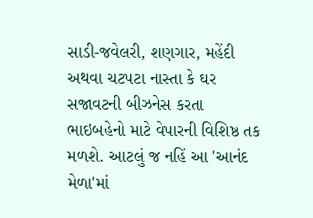સાડી-જવેલરી, શણગાર, મહેંદી અથવા ચટપટા નાસ્તા કે ઘર સજાવટની બીઝનેસ કરતા ભાઇબહેનો માટે વેપારની વિશિષ્ઠ તક મળશે. આટલું જ નહિં આ 'આનંદ મેળા'માં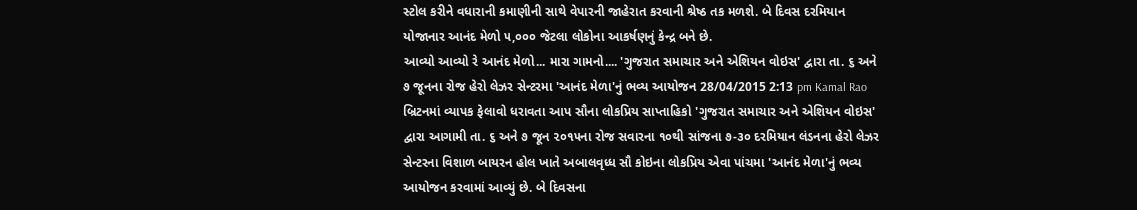સ્ટોલ કરીને વધારાની કમાણીની સાથે વેપારની જાહેરાત કરવાની શ્રેષ્ઠ તક મળશે. બે દિવસ દરમિયાન યોજાનાર આનંદ મેળો ૫,૦૦૦ જેટલા લોકોના આકર્ષણનું કેન્દ્ર બને છે.
આવ્યો આવ્યો રે આનંદ મેળો... મારા ગામનો.... 'ગુજરાત સમાચાર અને એશિયન વોઇસ' દ્વારા તા. ૬ અને ૭ જૂનના રોજ હેરો લેઝર સેન્ટરમા 'આનંદ મેળા'નું ભવ્ય આયોજન 28/04/2015 2:13 pm Kamal Rao બ્રિટનમાં વ્યાપક ફેલાવો ધરાવતા આપ સૌના લોકપ્રિય સાપ્તાહિકો 'ગુજરાત સમાચાર અને એશિયન વોઇસ' દ્વારા આગામી તા. ૬ અને ૭ જૂન ૨૦૧૫ના રોજ સવારના ૧૦થી સાંજના ૭-૩૦ દરમિયાન લંડનના હેરો લેઝર સેન્ટરના વિશાળ બાયરન હોલ ખાતે અબાલવૃધ્ધ સૌ કોઇના લોકપ્રિય એવા પાંચમા 'આનંદ મેળા'નું ભવ્ય આયોજન કરવામાં આવ્યું છે. બે દિવસના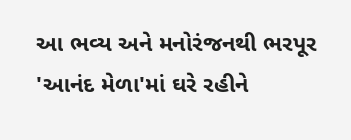આ ભવ્ય અને મનોરંજનથી ભરપૂર 'આનંદ મેળા'માં ઘરે રહીને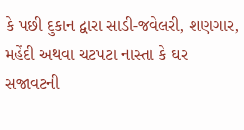કે પછી દુકાન દ્વારા સાડી-જવેલરી, શણગાર, મહેંદી અથવા ચટપટા નાસ્તા કે ઘર સજાવટની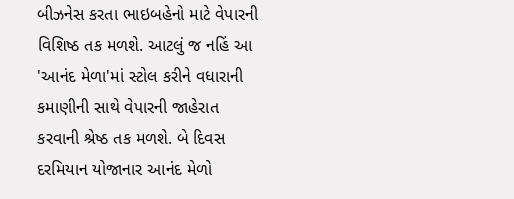બીઝનેસ કરતા ભાઇબહેનો માટે વેપારની વિશિષ્ઠ તક મળશે. આટલું જ નહિં આ 'આનંદ મેળા'માં સ્ટોલ કરીને વધારાની કમાણીની સાથે વેપારની જાહેરાત કરવાની શ્રેષ્ઠ તક મળશે. બે દિવસ દરમિયાન યોજાનાર આનંદ મેળો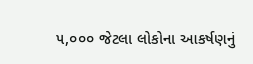૫,૦૦૦ જેટલા લોકોના આકર્ષણનું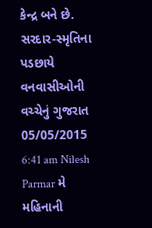કેન્દ્ર બને છે.
સરદાર-સ્મૃતિના પડછાયે વનવાસીઓની વચ્ચેનું ગુજરાત 05/05/2015 6:41 am Nilesh Parmar મે મહિનાની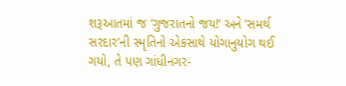શરૂઆતમાં જ ‘ગુજરાતનો જય!’ અને ‘સમર્થ સરદાર’ની સ્મૃતિનો એકસાથે યોગાનુયોગ થઈ ગયો, તે પણ ગાંધીનગર-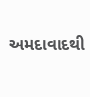અમદાવાદથી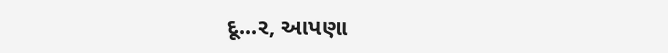દૂ...ર, આપણા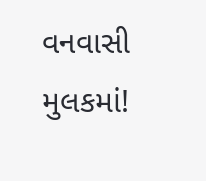વનવાસી મુલકમાં!